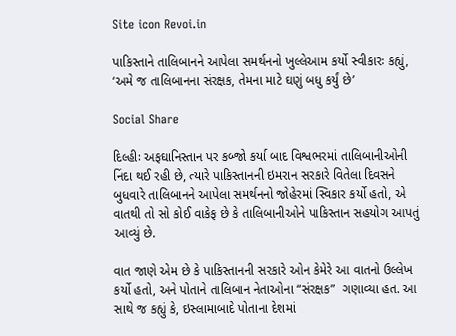Site icon Revoi.in

પાકિસ્તાને તાલિબાનને આપેલા સમર્થનનો ખુલ્લેઆમ કર્યો સ્વીકારઃ કહ્યું, ‘અમે જ તાલિબાનના સંરક્ષક, તેમના માટે ઘણું બધુ કર્યું છે’

Social Share

દિલ્હીઃ અફઘાનિસ્તાન પર કબ્જો કર્યા બાદ વિશ્વભરમાં તાલિબાનીઓની નિંદા થઈ રહી છે, ત્યારે પાકિસ્તાનની ઇમરાન સરકારે વિતેલા દિવસને બુધવારે તાલિબાનને આપેલા સમર્થનનો જોહેરમાં સ્વિકાર કર્યો હતો, એ વાતથી તો સો કોઈ વાકેફ છે કે તાલિબાનીઓને પાકિસ્તાન સહયોગ આપતું આવ્યું છે.

વાત જાણે એમ છે કે પાકિસ્તાનની સરકારે ઓન કેમેરે આ વાતનો ઉલ્લેખ કર્યો હતો, અને પોતાને તાલિબાન નેતાઓના “સંરક્ષક”  ગણાવ્યા હત. આ સાથે જ કહ્યું કે, ઇસ્લામાબાદે પોતાના દેશમાં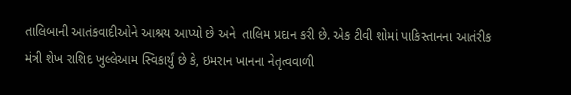તાલિબાની આતંકવાદીઓને આશ્રય આપ્યો છે અને  તાલિમ પ્રદાન કરી છે. એક ટીવી શોમાં પાકિસ્તાનના આતંરીક મંત્રી શેખ રાશિદ ખુલ્લેઆમ સ્વિકાર્યું છે કે, ઇમરાન ખાનના નેતૃત્વવાળી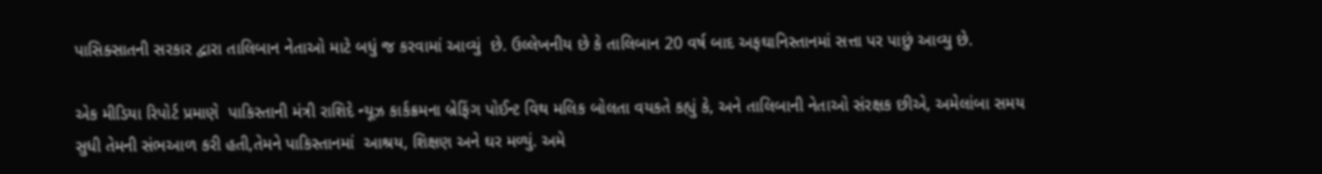પાસિક્સાતની સરકાર દ્વારા તાલિબાન નેતાઓ માટે બધું જ કરવામાં આવ્યું  છે. ઉલ્લેખનીય છે કે તાલિબાન 20 વર્ષ બાદ અફઘાનિસ્તાનમાં સત્તા પર પાછું આવ્યુ છે.

એક મીડિયા રિપોર્ટ પ્રમાણે  પાકિસ્તાની મંત્રી રાશિદે ન્યૂઝ કાર્કક્રમના બ્રેફિંગ પોઈન્ટ વિથ મલિક બોલતા વયકતે કહ્યું કે, અને તાલિબાની નેતાઓ સંરક્ષક છીએ, અમેલાંબા સમય સુધી તેમની સંભઆળ કરી હતી,તેમને પાકિસ્તાનમાં  આશ્રય, શિક્ષણ અને ઘર મળ્યું. અમે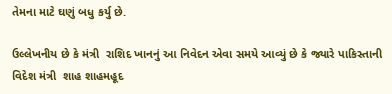તેમના માટે ઘણું બધુ કર્યુ છે.

ઉલ્લેખનીય છે કે મંત્રી  રાશિદ ખાનનું આ નિવેદન એવા સમયે આવ્યું છે કે જ્યારે પાકિસ્તાની વિદેશ મંત્રી  શાહ શાહમહૂદ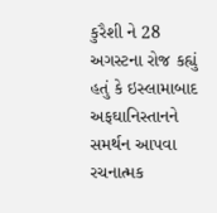કુરૈશી ને 28 અગસ્ટના રોજ કહ્યું હતું કે ઇસ્લામાબાદ અફઘાનિસ્તાનને સમર્થન આપવા રચનાત્મક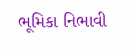ભૂમિકા નિભાવી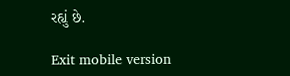રહ્યું છે.

Exit mobile version